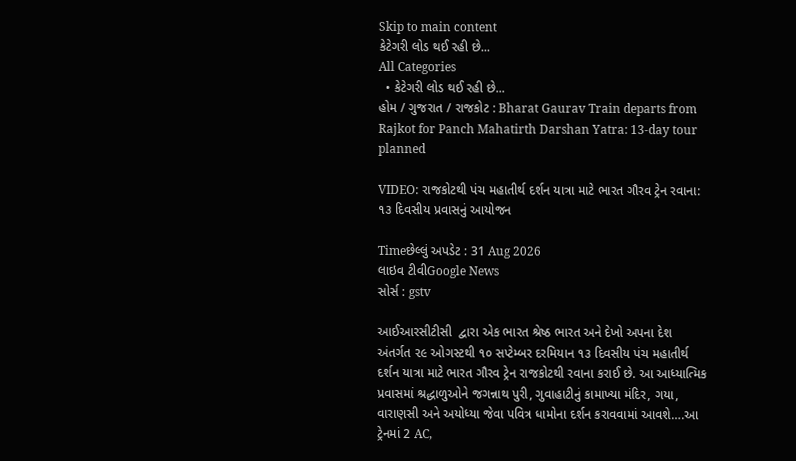Skip to main content
કેટેગરી લોડ થઈ રહી છે...
All Categories
  • કેટેગરી લોડ થઈ રહી છે...
હોમ / ગુજરાત / રાજકોટ : Bharat Gaurav Train departs from Rajkot for Panch Mahatirth Darshan Yatra: 13-day tour planned

VIDEO: રાજકોટથી પંચ મહાતીર્થ દર્શન યાત્રા માટે ભારત ગૌરવ ટ્રેન રવાના: ૧૩ દિવસીય પ્રવાસનું આયોજન

Timeછેલ્લું અપડેટ : 31 Aug 2026
લાઇવ ટીવીGoogle News
સોર્સ : gstv

આઈઆરસીટીસી  દ્વારા એક ભારત શ્રેષ્ઠ ભારત અને દેખો અપના દેશ અંતર્ગત ૨૯ ઓગસ્ટથી ૧૦ સપ્ટેમ્બર દરમિયાન ૧૩ દિવસીય પંચ મહાતીર્થ દર્શન યાત્રા માટે ભારત ગૌરવ ટ્રેન રાજકોટથી રવાના કરાઈ છે. આ આધ્યાત્મિક પ્રવાસમાં શ્રદ્ધાળુઓને જગન્નાથ પુરી, ગુવાહાટીનું કામાખ્યા મંદિર, ગયા, વારાણસી અને અયોધ્યા જેવા પવિત્ર ધામોના દર્શન કરાવવામાં આવશે….આ ટ્રેનમાં 2 AC,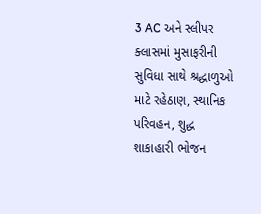3 AC અને સ્લીપર ક્લાસમાં મુસાફરીની સુવિધા સાથે શ્રદ્ધાળુઓ માટે રહેઠાણ, સ્થાનિક પરિવહન, શુદ્ધ શાકાહારી ભોજન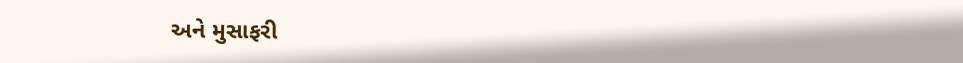અને મુસાફરી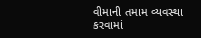વીમાની તમામ વ્યવસ્થા કરવામાં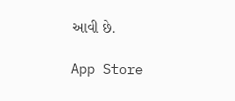આવી છે.

App Store